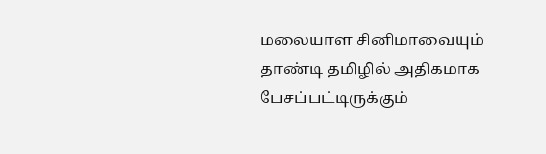மலையாள சினிமாவையும் தாண்டி தமிழில் அதிகமாக பேசப்பட்டிருக்கும்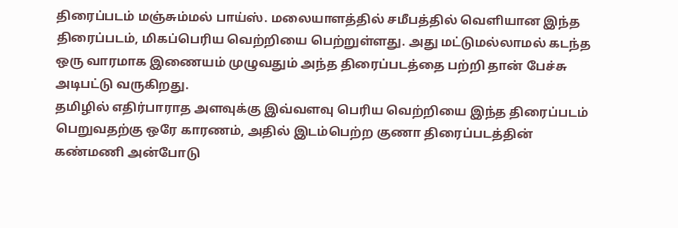திரைப்படம் மஞ்சும்மல் பாய்ஸ். மலையாளத்தில் சமீபத்தில் வெளியான இந்த திரைப்படம், மிகப்பெரிய வெற்றியை பெற்றுள்ளது. அது மட்டுமல்லாமல் கடந்த ஒரு வாரமாக இணையம் முழுவதும் அந்த திரைப்படத்தை பற்றி தான் பேச்சு அடிபட்டு வருகிறது.
தமிழில் எதிர்பாராத அளவுக்கு இவ்வளவு பெரிய வெற்றியை இந்த திரைப்படம் பெறுவதற்கு ஒரே காரணம், அதில் இடம்பெற்ற குணா திரைப்படத்தின் கண்மணி அன்போடு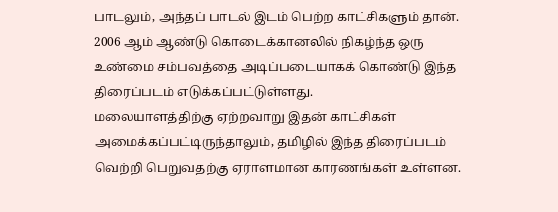பாடலும், அந்தப் பாடல் இடம் பெற்ற காட்சிகளும் தான். 2006 ஆம் ஆண்டு கொடைக்கானலில் நிகழ்ந்த ஒரு உண்மை சம்பவத்தை அடிப்படையாகக் கொண்டு இந்த திரைப்படம் எடுக்கப்பட்டுள்ளது.
மலையாளத்திற்கு ஏற்றவாறு இதன் காட்சிகள் அமைக்கப்பட்டிருந்தாலும், தமிழில் இந்த திரைப்படம் வெற்றி பெறுவதற்கு ஏராளமான காரணங்கள் உள்ளன.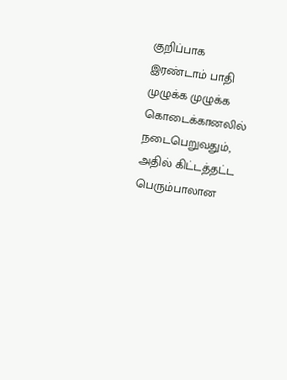குறிப்பாக இரண்டாம் பாதி முழுக்க முழுக்க கொடைக்கானலில் நடைபெறுவதும், அதில் கிட்டத்தட்ட பெரும்பாலான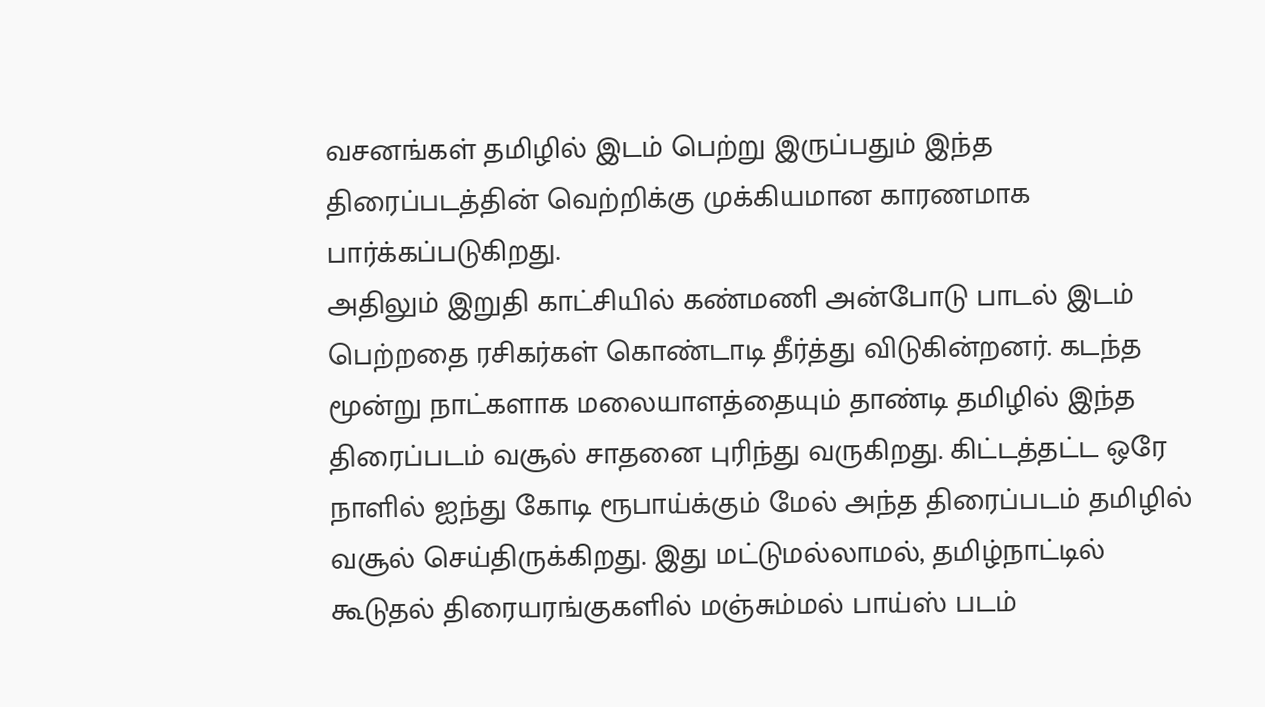வசனங்கள் தமிழில் இடம் பெற்று இருப்பதும் இந்த திரைப்படத்தின் வெற்றிக்கு முக்கியமான காரணமாக பார்க்கப்படுகிறது.
அதிலும் இறுதி காட்சியில் கண்மணி அன்போடு பாடல் இடம் பெற்றதை ரசிகர்கள் கொண்டாடி தீர்த்து விடுகின்றனர். கடந்த மூன்று நாட்களாக மலையாளத்தையும் தாண்டி தமிழில் இந்த திரைப்படம் வசூல் சாதனை புரிந்து வருகிறது. கிட்டத்தட்ட ஒரே நாளில் ஐந்து கோடி ரூபாய்க்கும் மேல் அந்த திரைப்படம் தமிழில் வசூல் செய்திருக்கிறது. இது மட்டுமல்லாமல், தமிழ்நாட்டில் கூடுதல் திரையரங்குகளில் மஞ்சும்மல் பாய்ஸ் படம்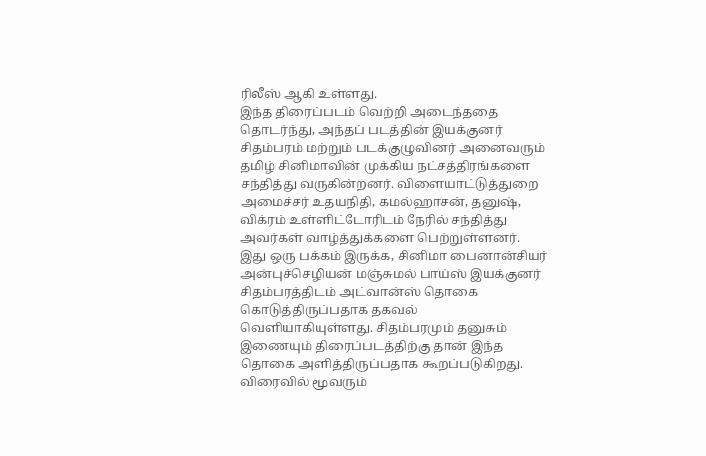ரிலீஸ் ஆகி உள்ளது.
இந்த திரைப்படம் வெற்றி அடைந்ததை தொடர்ந்து, அந்தப் படத்தின் இயக்குனர் சிதம்பரம் மற்றும் படக்குழுவினர் அனைவரும் தமிழ் சினிமாவின் முக்கிய நட்சத்திரங்களை சந்தித்து வருகின்றனர். விளையாட்டுத்துறை அமைச்சர் உதயநிதி, கமல்ஹாசன், தனுஷ், விக்ரம் உள்ளிட்டோரிடம் நேரில் சந்தித்து அவர்கள் வாழ்த்துக்களை பெற்றுள்ளனர்.
இது ஒரு பக்கம் இருக்க, சினிமா பைனான்சியர் அன்புச்செழியன் மஞ்சுமல் பாய்ஸ் இயக்குனர் சிதம்பரத்திடம் அட்வான்ஸ் தொகை கொடுத்திருப்பதாக தகவல் வெளியாகியுள்ளது. சிதம்பரமும் தனுசும் இணையும் திரைப்படத்திற்கு தான் இந்த தொகை அளித்திருப்பதாக கூறப்படுகிறது. விரைவில் மூவரும்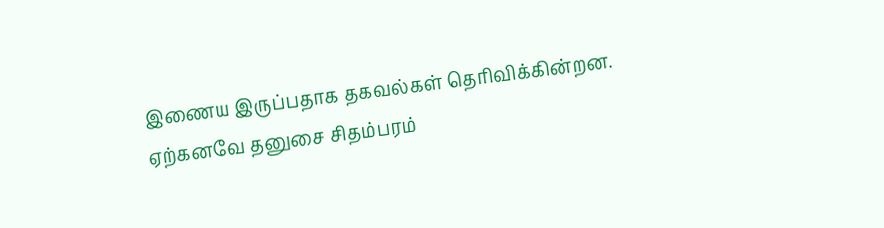இணைய இருப்பதாக தகவல்கள் தெரிவிக்கின்றன. ஏற்கனவே தனுசை சிதம்பரம்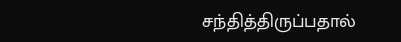சந்தித்திருப்பதால்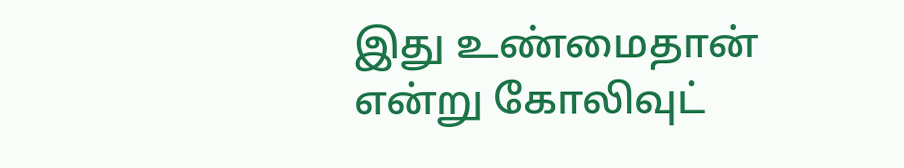இது உண்மைதான் என்று கோலிவுட்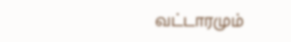வட்டாரமும்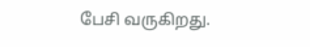பேசி வருகிறது.